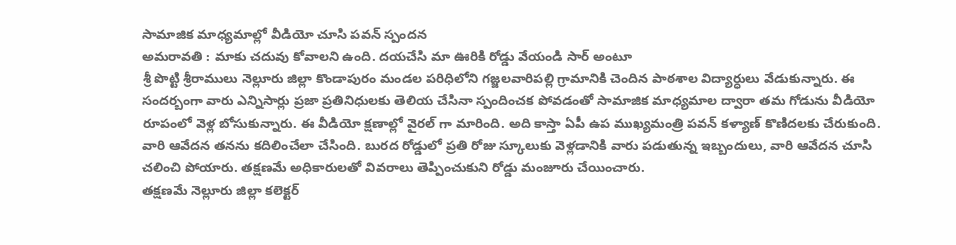సామాజిక మాధ్యమాల్లో వీడియో చూసి పవన్ స్పందన
అమరావతి : మాకు చదువు కోవాలని ఉంది. దయచేసి మా ఊరికి రోడ్డు వేయండి సార్ అంటూ
శ్రీ పొట్టి శ్రీరాములు నెల్లూరు జిల్లా కొండాపురం మండల పరిధిలోని గజ్జలవారిపల్లి గ్రామానికి చెందిన పాఠశాల విద్యార్ధులు వేడుకున్నారు. ఈ సందర్బంగా వారు ఎన్నిసార్లు ప్రజా ప్రతినిధులకు తెలియ చేసినా స్పందించక పోవడంతో సామాజిక మాధ్యమాల ద్వారా తమ గోడును వీడియో రూపంలో వెళ్ల బోసుకున్నారు. ఈ వీడియో క్షణాల్లో వైరల్ గా మారింది. అది కాస్తా ఏపీ ఉప ముఖ్యమంత్రి పవన్ కళ్యాణ్ కొణిదలకు చేరుకుంది. వారి ఆవేదన తనను కదిలించేలా చేసింది. బురద రోడ్డులో ప్రతి రోజు స్కూలుకు వెళ్లడానికి వారు పడుతున్న ఇబ్బందులు, వారి ఆవేదన చూసి చలించి పోయారు. తక్షణమే అధికారులతో వివరాలు తెప్పించుకుని రోడ్డు మంజూరు చేయించారు.
తక్షణమే నెల్లూరు జిల్లా కలెక్టర్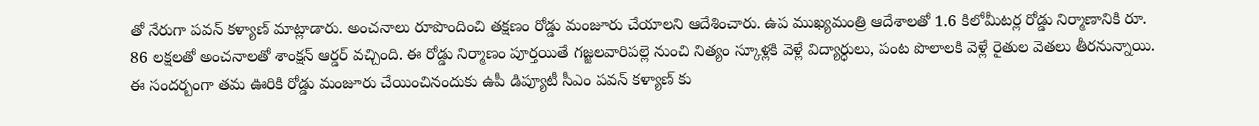తో నేరుగా పవన్ కళ్యాణ్ మాట్లాడారు. అంచనాలు రూపొందించి తక్షణం రోడ్డు మంజూరు చేయాలని ఆదేశించారు. ఉప ముఖ్యమంత్రి ఆదేశాలతో 1.6 కిలోమీటర్ల రోడ్డు నిర్మాణానికి రూ. 86 లక్షలతో అంచనాలతో శాంక్షన్ ఆర్డర్ వచ్చింది. ఈ రోడ్డు నిర్మాణం పూర్తయితే గజ్జలవారిపల్లె నుంచి నిత్యం స్కూళ్లకి వెళ్లే విద్యార్ధులు, పంట పొలాలకి వెళ్లే రైతుల వెతలు తీరనున్నాయి. ఈ సందర్బంగా తమ ఊరికి రోడ్డు మంజూరు చేయించినందుకు ఉపీ డిప్యూటీ సీఎం పవన్ కళ్యాణ్ కు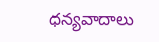ధన్యవాదాలు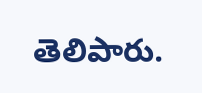తెలిపారు.